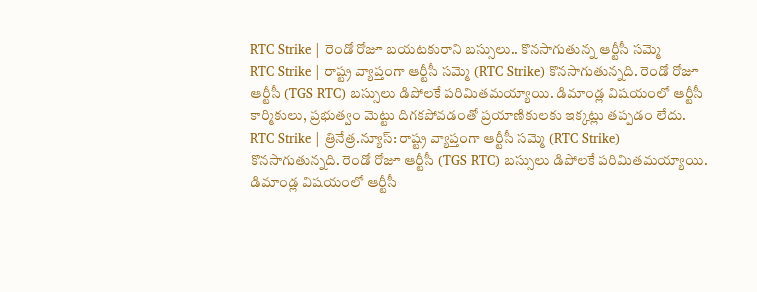RTC Strike | రెండో రోజూ బయటకురాని బస్సులు.. కొనసాగుతున్న ఆర్టీసీ సమ్మె
RTC Strike | రాష్ట్ర వ్యాప్తంగా ఆర్టీసీ సమ్మె (RTC Strike) కొనసాగుతున్నది. రెండో రోజూ ఆర్టీసీ (TGS RTC) బస్సులు డిపోలకే పరిమితమయ్యాయి. డిమాండ్ల విషయంలో ఆర్టీసీ కార్మికులు, ప్రభుత్వం మెట్టు దిగకపోవడంతో ప్రయాణికులకు ఇక్కట్లు తప్పడం లేదు.
RTC Strike | త్రినేత్ర.న్యూస్: రాష్ట్ర వ్యాప్తంగా ఆర్టీసీ సమ్మె (RTC Strike) కొనసాగుతున్నది. రెండో రోజూ ఆర్టీసీ (TGS RTC) బస్సులు డిపోలకే పరిమితమయ్యాయి. డిమాండ్ల విషయంలో ఆర్టీసీ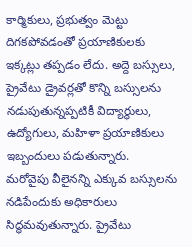కార్మికులు, ప్రభుత్వం మెట్టు దిగకపోవడంతో ప్రయాణికులకు ఇక్కట్లు తప్పడం లేదు. అద్దె బస్సులు, ప్రైవేటు డ్రైవర్లతో కొన్ని బస్సులను నడుపుతున్నప్పటికీ విద్యార్థులు, ఉద్యోగులు, మహిళా ప్రయాణికులు ఇబ్బందులు పడుతున్నారు.
మరోవైపు వీలైనన్ని ఎక్కువ బస్సులను నడిపేందుకు అధికారులు సిద్ధమవుతున్నారు. ప్రైవేటు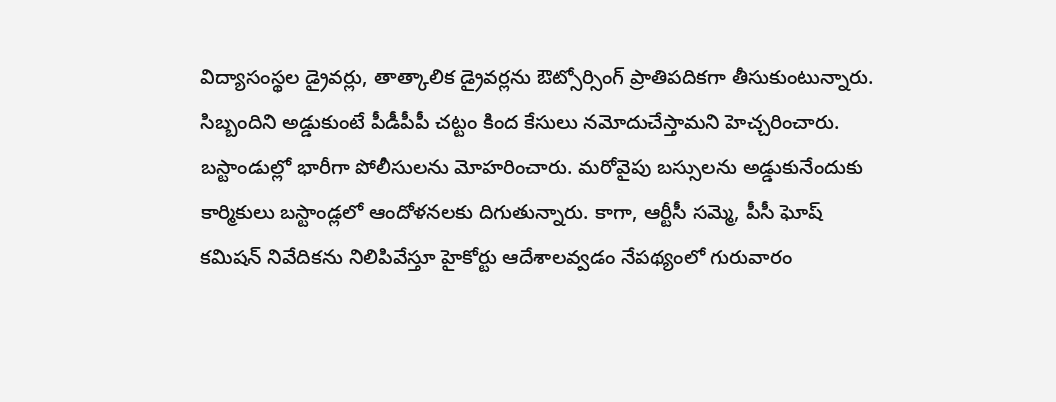విద్యాసంస్థల డ్రైవర్లు, తాత్కాలిక డ్రైవర్లను ఔట్సోర్సింగ్ ప్రాతిపదికగా తీసుకుంటున్నారు. సిబ్బందిని అడ్డుకుంటే పీడీపీపీ చట్టం కింద కేసులు నమోదుచేస్తామని హెచ్చరించారు. బస్టాండుల్లో భారీగా పోలీసులను మోహరించారు. మరోవైపు బస్సులను అడ్డుకునేందుకు కార్మికులు బస్టాండ్లలో ఆందోళనలకు దిగుతున్నారు. కాగా, ఆర్టీసీ సమ్మె, పీసీ ఘోష్ కమిషన్ నివేదికను నిలిపివేస్తూ హైకోర్టు ఆదేశాలవ్వడం నేపథ్యంలో గురువారం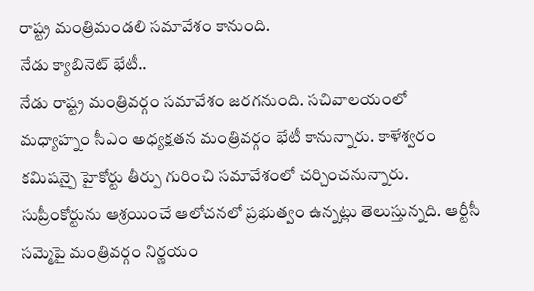రాష్ట్ర మంత్రిమండలి సమావేశం కానుంది.
నేడు క్యాబినెట్ భేటీ..
నేడు రాష్ట్ర మంత్రివర్గం సమావేశం జరగనుంది. సచివాలయంలో మధ్యాహ్నం సీఎం అధ్యక్షతన మంత్రివర్గం భేటీ కానున్నారు. కాళేశ్వరం కమిషన్పై హైకోర్టు తీర్పు గురించి సమావేశంలో చర్చించనున్నారు. సుప్రీంకోర్టును ఆశ్రయించే ఆలోచనలో ప్రభుత్వం ఉన్నట్లు తెలుస్తున్నది. ఆర్టీసీ సమ్మెపై మంత్రివర్గం నిర్ణయం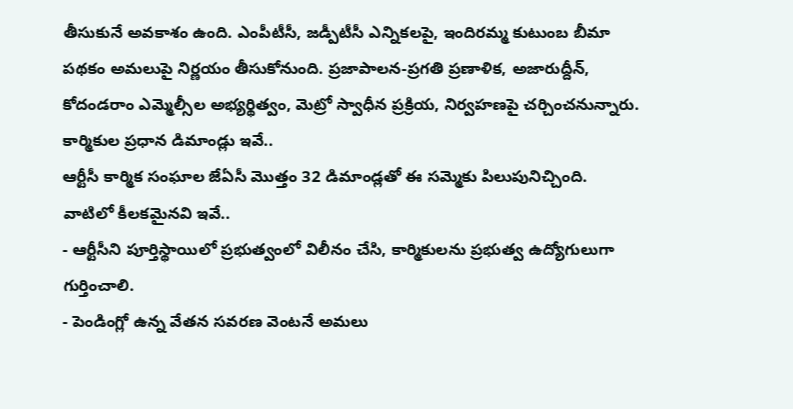తీసుకునే అవకాశం ఉంది. ఎంపీటీసీ, జడ్పీటీసీ ఎన్నికలపై, ఇందిరమ్మ కుటుంబ బీమా పథకం అమలుపై నిర్ణయం తీసుకోనుంది. ప్రజాపాలన-ప్రగతి ప్రణాళిక, అజారుద్దీన్, కోదండరాం ఎమ్మెల్సీల అభ్యర్థిత్వం, మెట్రో స్వాధీన ప్రక్రియ, నిర్వహణపై చర్చించనున్నారు.
కార్మికుల ప్రధాన డిమాండ్లు ఇవే..
ఆర్టీసీ కార్మిక సంఘాల జేఏసీ మొత్తం 32 డిమాండ్లతో ఈ సమ్మెకు పిలుపునిచ్చింది. వాటిలో కీలకమైనవి ఇవే..
- ఆర్టీసీని పూర్తిస్థాయిలో ప్రభుత్వంలో విలీనం చేసి, కార్మికులను ప్రభుత్వ ఉద్యోగులుగా గుర్తించాలి.
- పెండింగ్లో ఉన్న వేతన సవరణ వెంటనే అమలు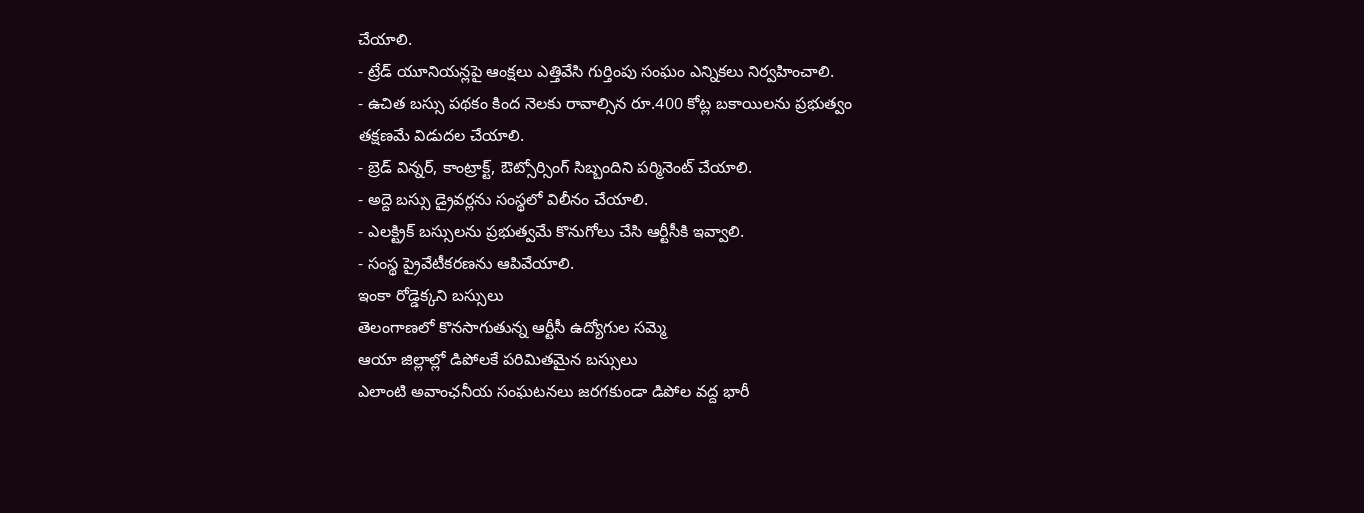చేయాలి.
- ట్రేడ్ యూనియన్లపై ఆంక్షలు ఎత్తివేసి గుర్తింపు సంఘం ఎన్నికలు నిర్వహించాలి.
- ఉచిత బస్సు పథకం కింద నెలకు రావాల్సిన రూ.400 కోట్ల బకాయిలను ప్రభుత్వం తక్షణమే విడుదల చేయాలి.
- బ్రెడ్ విన్నర్, కాంట్రాక్ట్, ఔట్సోర్సింగ్ సిబ్బందిని పర్మినెంట్ చేయాలి.
- అద్దె బస్సు డ్రైవర్లను సంస్థలో విలీనం చేయాలి.
- ఎలక్ట్రిక్ బస్సులను ప్రభుత్వమే కొనుగోలు చేసి ఆర్టీసీకి ఇవ్వాలి.
- సంస్థ ప్రైవేటీకరణను ఆపివేయాలి.
ఇంకా రోడ్డెక్కని బస్సులు
తెలంగాణలో కొనసాగుతున్న ఆర్టీసీ ఉద్యోగుల సమ్మె
ఆయా జిల్లాల్లో డిపోలకే పరిమితమైన బస్సులు
ఎలాంటి అవాంఛనీయ సంఘటనలు జరగకుండా డిపోల వద్ద భారీ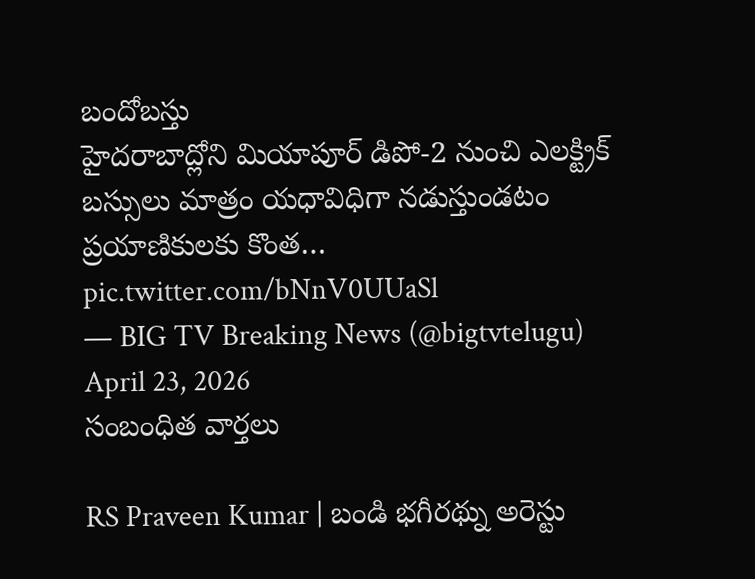బందోబస్తు
హైదరాబాద్లోని మియాపూర్ డిపో-2 నుంచి ఎలక్ట్రిక్ బస్సులు మాత్రం యధావిధిగా నడుస్తుండటం ప్రయాణికులకు కొంత… pic.twitter.com/bNnV0UUaSl
— BIG TV Breaking News (@bigtvtelugu) April 23, 2026
సంబంధిత వార్తలు

RS Praveen Kumar | బండి భగీరథ్ను అరెస్టు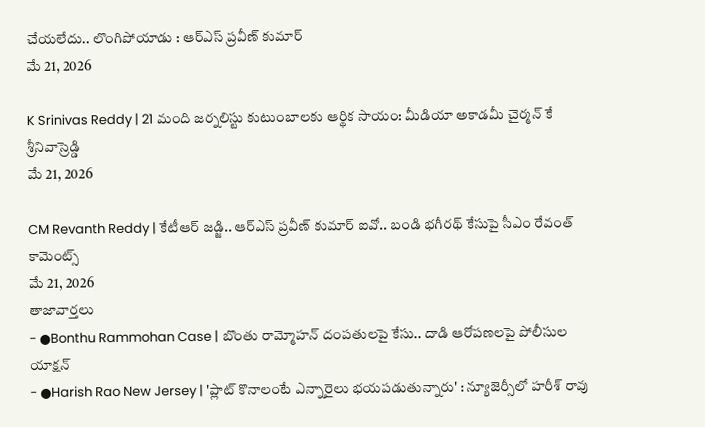చేయలేదు.. లొంగిపోయాడు : ఆర్ఎస్ ప్రవీణ్ కుమార్
మే 21, 2026

K Srinivas Reddy | 21 మంది జర్నలిస్టు కుటుంబాలకు ఆర్థిక సాయం: మీడియా అకాడమీ చైర్మన్ కే శ్రీనివాస్రెడ్డి
మే 21, 2026

CM Revanth Reddy | కేటీఆర్ జడ్జి.. ఆర్ఎస్ ప్రవీణ్ కుమార్ ఐవో.. బండి భగీరథ్ కేసుపై సీఎం రేవంత్ కామెంట్స్
మే 21, 2026
తాజావార్తలు
- ●Bonthu Rammohan Case | బొంతు రామ్మోహన్ దంపతులపై కేసు.. దాడి ఆరోపణలపై పోలీసుల యాక్షన్
- ●Harish Rao New Jersey | 'ప్లాట్ కొనాలంటే ఎన్నారైలు భయపడుతున్నారు' : న్యూజెర్సీలో హరీశ్ రావు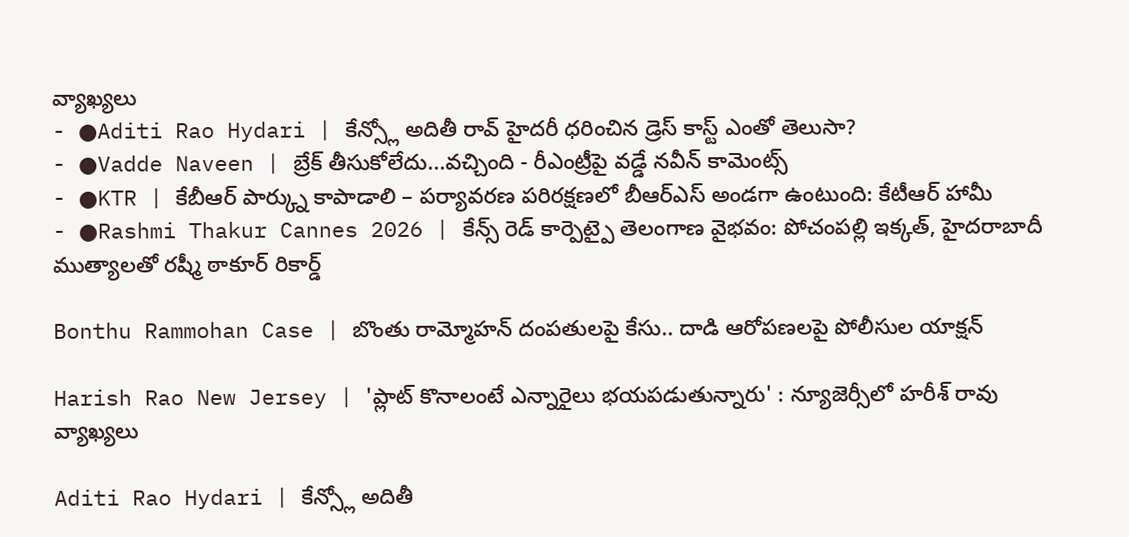వ్యాఖ్యలు
- ●Aditi Rao Hydari | కేన్స్లో అదితీ రావ్ హైదరీ ధరించిన డ్రెస్ కాస్ట్ ఎంతో తెలుసా?
- ●Vadde Naveen | బ్రేక్ తీసుకోలేదు...వచ్చింది - రీఎంట్రీపై వడ్డే నవీన్ కామెంట్స్
- ●KTR | కేబీఆర్ పార్క్ను కాపాడాలి – పర్యావరణ పరిరక్షణలో బీఆర్ఎస్ అండగా ఉంటుంది: కేటీఆర్ హామీ
- ●Rashmi Thakur Cannes 2026 | కేన్స్ రెడ్ కార్పెట్పై తెలంగాణ వైభవం: పోచంపల్లి ఇక్కత్, హైదరాబాదీ ముత్యాలతో రష్మీ ఠాకూర్ రికార్డ్

Bonthu Rammohan Case | బొంతు రామ్మోహన్ దంపతులపై కేసు.. దాడి ఆరోపణలపై పోలీసుల యాక్షన్

Harish Rao New Jersey | 'ప్లాట్ కొనాలంటే ఎన్నారైలు భయపడుతున్నారు' : న్యూజెర్సీలో హరీశ్ రావు వ్యాఖ్యలు

Aditi Rao Hydari | కేన్స్లో అదితీ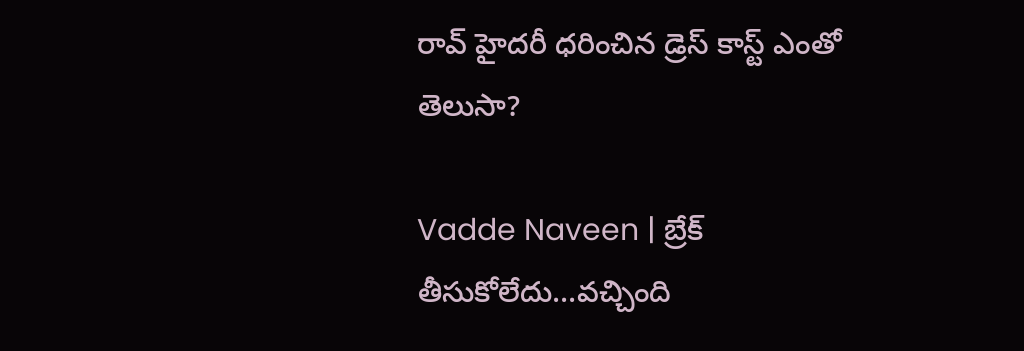రావ్ హైదరీ ధరించిన డ్రెస్ కాస్ట్ ఎంతో తెలుసా?

Vadde Naveen | బ్రేక్ తీసుకోలేదు...వచ్చింది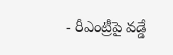- రీఎంట్రీపై వడ్డే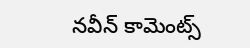నవీన్ కామెంట్స్